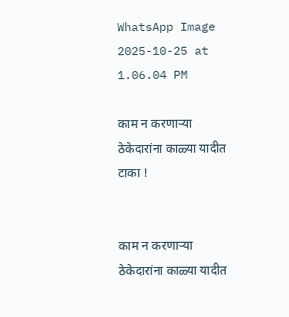WhatsApp Image 2025-10-25 at 1.06.04 PM

काम न करणाऱ्या ठेकेदारांना काळ्या यादीत टाका !


काम न करणाऱ्या ठेकेदारांना काळ्या यादीत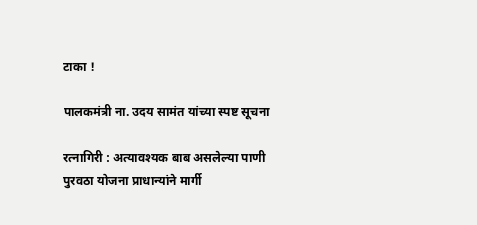टाका !

पालकमंत्री ना. उदय सामंत यांच्या स्पष्ट सूचना

रत्नागिरी : अत्यावश्यक बाब असलेल्या पाणी पुरवठा योजना प्राधान्यांने मार्गी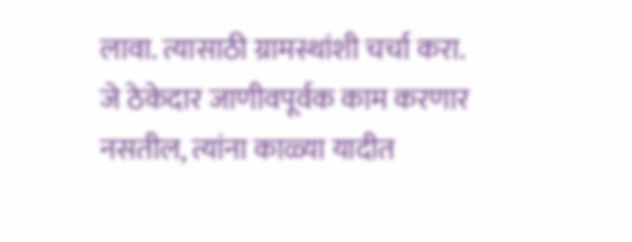लावा. त्यासाठी ग्रामस्थांशी चर्चा करा. जे ठेकेदार जाणीवपूर्वक काम करणार नसतील, त्यांना काळ्या यादीत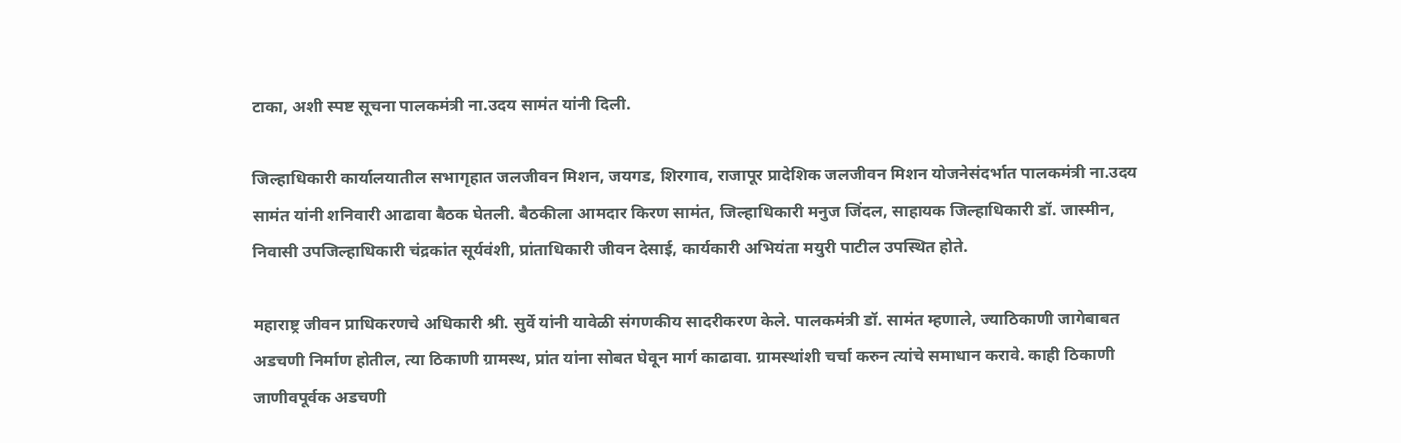टाका, अशी स्पष्ट सूचना पालकमंत्री ना.उदय सामंत यांनी दिली.

जिल्हाधिकारी कार्यालयातील सभागृहात जलजीवन मिशन, जयगड, शिरगाव, राजापूर प्रादेशिक जलजीवन मिशन योजनेसंदर्भात पालकमंत्री ना.उदय सामंत यांनी शनिवारी आढावा बैठक घेतली. बैठकीला आमदार किरण सामंत, जिल्हाधिकारी मनुज जिंदल, साहायक जिल्हाधिकारी डॉ. जास्मीन, निवासी उपजिल्हाधिकारी चंद्रकांत सूर्यवंशी, प्रांताधिकारी जीवन देसाई, कार्यकारी अभियंता मयुरी पाटील उपस्थित होते.

महाराष्ट्र जीवन प्राधिकरणचे अधिकारी श्री. सुर्वे यांनी यावेळी संगणकीय सादरीकरण केले. पालकमंत्री डॉ. सामंत म्हणाले, ज्याठिकाणी जागेबाबत अडचणी निर्माण होतील, त्या ठिकाणी ग्रामस्थ, प्रांत यांना सोबत घेवून मार्ग काढावा. ग्रामस्थांशी चर्चा करुन त्यांचे समाधान करावे. काही ठिकाणी जाणीवपूर्वक अडचणी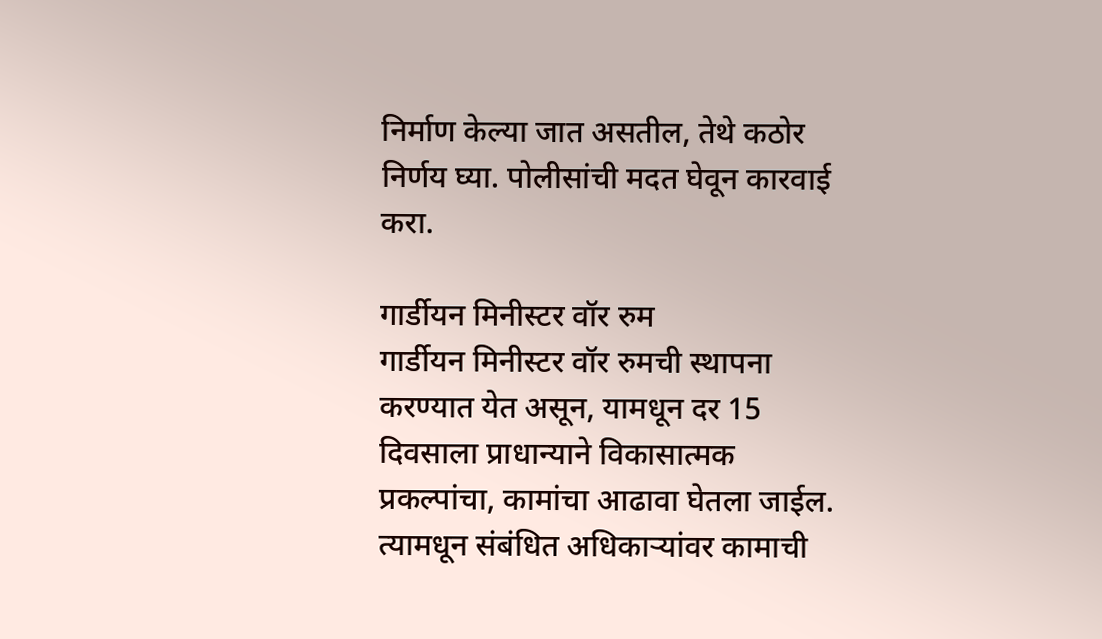निर्माण केल्या जात असतील, तेथे कठोर निर्णय घ्या. पोलीसांची मदत घेवून कारवाई करा.

गार्डीयन मिनीस्टर वॉर रुम
गार्डीयन मिनीस्टर वॉर रुमची स्थापना करण्यात येत असून, यामधून दर 15 दिवसाला प्राधान्याने विकासात्मक प्रकल्पांचा, कामांचा आढावा घेतला जाईल. त्यामधून संबंधित अधिकाऱ्यांवर कामाची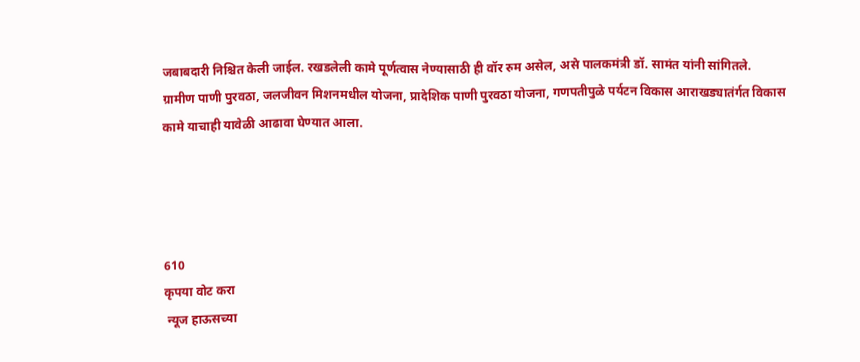जबाबदारी निश्चित केली जाईल. रखडलेली कामे पूर्णत्वास नेण्यासाठी ही वॉर रुम असेल, असे पालकमंत्री डॉ. सामंत यांनी सांगितले.
ग्रामीण पाणी पुरवठा, जलजीवन मिशनमधील योजना, प्रादेशिक पाणी पुरवठा योजना, गणपतीपुळे पर्यटन विकास आराखड्यातंर्गत विकास कामे याचाही यावेळी आढावा घेण्यात आला.




610
कृपया वोट करा
 न्यूज हाऊसच्या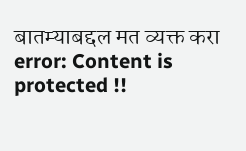बातम्याबद्दल मत व्यक्त करा
error: Content is protected !!